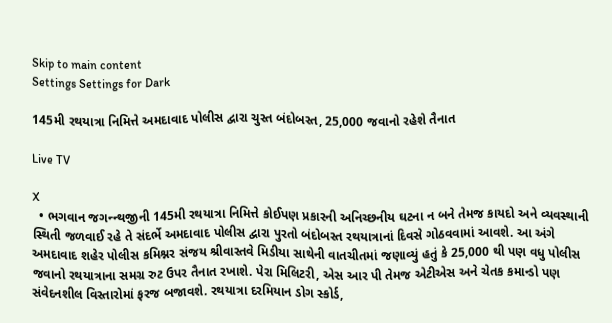Skip to main content
Settings Settings for Dark

145મી રથયાત્રા નિમિત્તે અમદાવાદ પોલીસ દ્વારા ચુસ્ત બંદોબસ્ત, 25,000 જવાનો રહેશે તૈનાત

Live TV

X
  • ભગવાન જગન્ન્થજીની 145મી રથયાત્રા નિમિત્તે કોઈપણ પ્રકારની અનિચ્છનીય ઘટના ન બને તેમજ કાયદો અને વ્યવસ્થાની સ્થિતી જળવાઈ રહે તે સંદર્ભે અમદાવાદ પોલીસ દ્વારા પુરતો બંદોબસ્ત રથયાત્રાનાં દિવસે ગોઠવવામાં આવશે. આ અંગે અમદાવાદ શહેર પોલીસ કમિશ્નર સંજય શ્રીવાસ્તવે મિડીયા સાથેની વાતચીતમાં જણાવ્યું હતું કે 25,000 થી પણ વધુ પોલીસ જવાનો રથયાત્રાના સમગ્ર રુટ ઉપર તૈનાત રખાશે. પેરા મિલિટરી, એસ આર પી તેમજ એટીએસ અને ચેતક કમાન્ડો પણ સંવેદનશીલ વિસ્તારોમાં ફરજ બજાવશે. રથયાત્રા દરમિયાન ડોગ સ્કોર્ડ,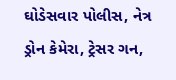ઘોડેસવાર પોલીસ, નેત્ર ડ્રોન કેમેરા, ટ્રેસર ગન,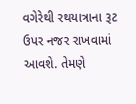વગેરેથી રથયાત્રાના રૂટ ઉપર નજર રાખવામાં આવશે. તેમણે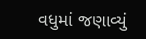વધુમાં જણાવ્યું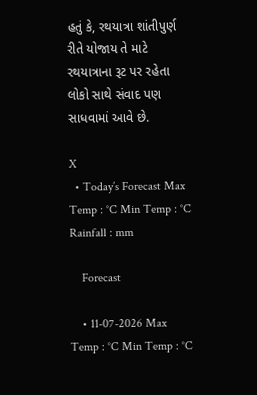હતું કે, રથયાત્રા શાંતીપુર્ણ રીતે યોજાય તે માટે રથયાત્રાના રૂટ પર રહેતા લોકો સાથે સંવાદ પણ સાધવામાં આવે છે.

X
  • Today’s Forecast Max Temp : °C Min Temp : °C Rainfall : mm

    Forecast

    • 11-07-2026 Max Temp : °C Min Temp : °C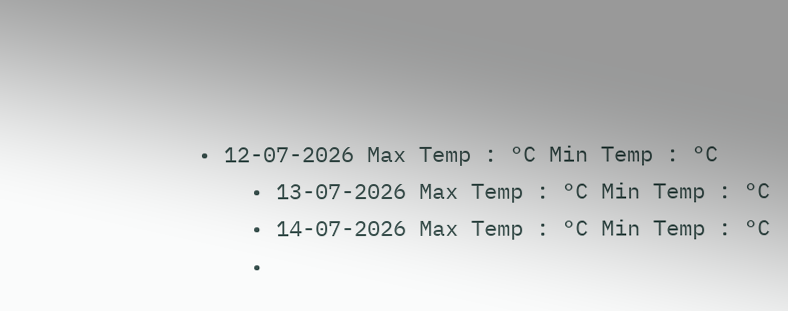• 12-07-2026 Max Temp : °C Min Temp : °C
    • 13-07-2026 Max Temp : °C Min Temp : °C
    • 14-07-2026 Max Temp : °C Min Temp : °C
    •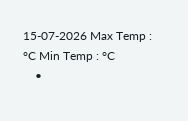15-07-2026 Max Temp : °C Min Temp : °C
    •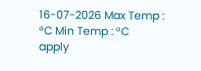16-07-2026 Max Temp : °C Min Temp : °C
apply